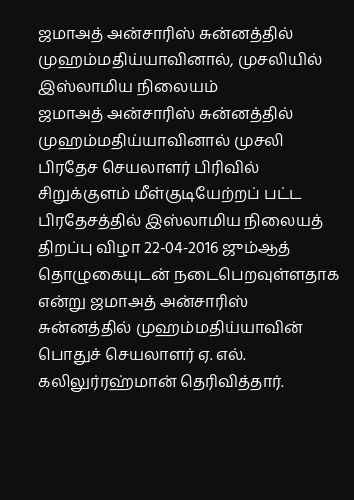ஜமாஅத் அன்சாரிஸ் சுன்னத்தில் முஹம்மதிய்யாவினால், முசலியில் இஸ்லாமிய நிலையம்
ஜமாஅத் அன்சாரிஸ் சுன்னத்தில் முஹம்மதிய்யாவினால் முசலி பிரதேச செயலாளர் பிரிவில் சிறுக்குளம் மீள்குடியேற்றப் பட்ட பிரதேசத்தில் இஸ்லாமிய நிலையத் திறப்பு விழா 22-04-2016 ஜும்ஆத் தொழுகையுடன் நடைபெறவுள்ளதாக என்று ஜமாஅத் அன்சாரிஸ் சுன்னத்தில் முஹம்மதிய்யாவின் பொதுச் செயலாளர் ஏ. எல். கலிலுர்ரஹ்மான் தெரிவித்தார்.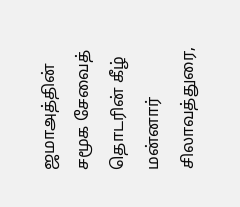ஜமாஅத்தின் சமூக சேவைத் தொடரின் கீழ் மன்னார் சிலாவத்துரை,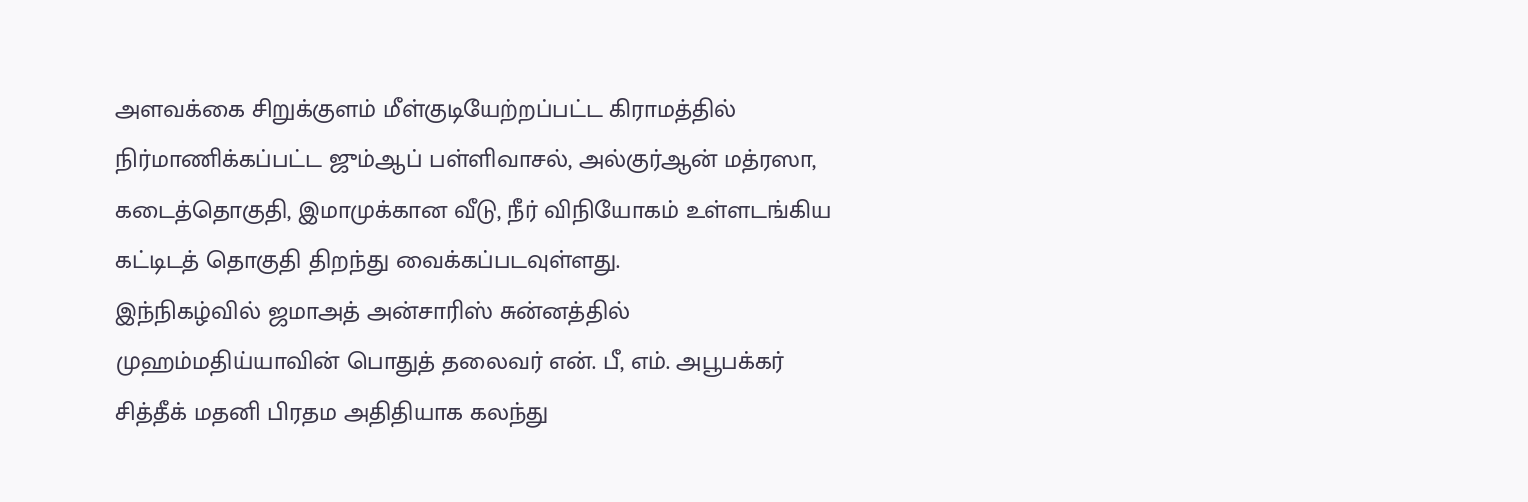அளவக்கை சிறுக்குளம் மீள்குடியேற்றப்பட்ட கிராமத்தில் நிர்மாணிக்கப்பட்ட ஜும்ஆப் பள்ளிவாசல், அல்குர்ஆன் மத்ரஸா, கடைத்தொகுதி, இமாமுக்கான வீடு, நீர் விநியோகம் உள்ளடங்கிய கட்டிடத் தொகுதி திறந்து வைக்கப்படவுள்ளது.
இந்நிகழ்வில் ஜமாஅத் அன்சாரிஸ் சுன்னத்தில் முஹம்மதிய்யாவின் பொதுத் தலைவர் என். பீ, எம். அபூபக்கர் சித்தீக் மதனி பிரதம அதிதியாக கலந்து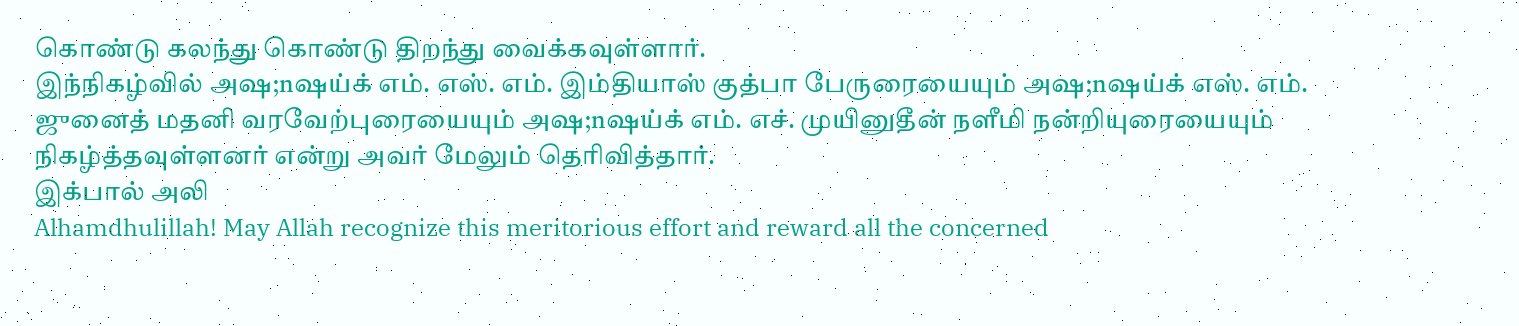கொண்டு கலந்து கொண்டு திறந்து வைக்கவுள்ளார்.
இந்நிகழ்வில் அஷ;nஷய்க் எம். எஸ். எம். இம்தியாஸ் குத்பா பேருரையையும் அஷ;nஷய்க் எஸ். எம். ஜுனைத் மதனி வரவேற்புரையையும் அஷ;nஷய்க் எம். எச். முயினுதீன் நளீமி நன்றியுரையையும் நிகழ்த்தவுள்ளனர் என்று அவர் மேலும் தெரிவித்தார்.
இக்பால் அலி
Alhamdhulillah! May Allah recognize this meritorious effort and reward all the concerned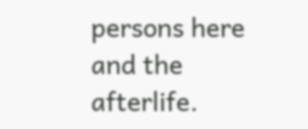persons here and the afterlife.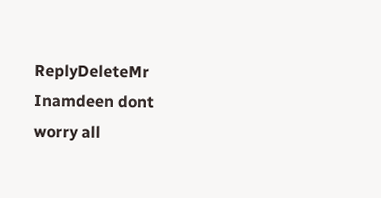ReplyDeleteMr Inamdeen dont worry all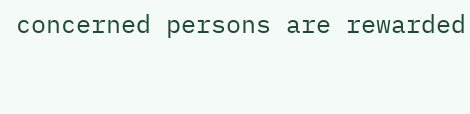concerned persons are rewarded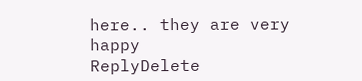here.. they are very happy
ReplyDelete